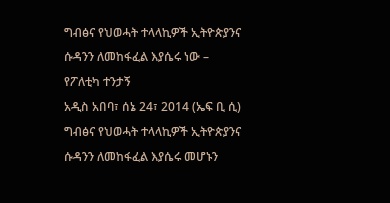ግብፅና የህወሓት ተላላኪዎች ኢትዮጵያንና ሱዳንን ለመከፋፈል እያሴሩ ነው – የፖለቲካ ተንታኝ
አዲስ አበባ፣ ሰኔ 24፣ 2014 (ኤፍ ቢ ሲ) ግብፅና የህወሓት ተላላኪዎች ኢትዮጵያንና ሱዳንን ለመከፋፈል እያሴሩ መሆኑን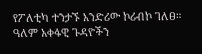የፖለቲካ ተንታኙ አንድሪው ኮሪብኮ ገለፀ።
ዓለም አቀፋዊ ጉዳዮችን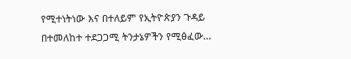የሚተነትነው እና በተለይም የኢትዮጵያን ጉዳይ በተመለከተ ተደጋጋሚ ትንታኔዎችን የሚፅፈው…